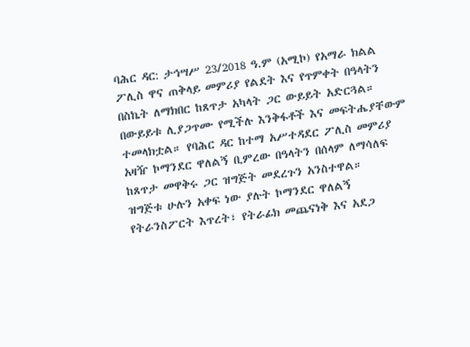ባሕር ዳር: ታኅሣሥ 23/2018 ዓ.ም (አሚኮ) የአማራ ክልል ፖሊስ ዋና ጠቅላይ መምሪያ የልደት እና የጥምቀት በዓላትን በስኬት ለማክበር ከጸጥታ አካላት ጋር ውይይት አድርጓል።
በውይይቱ ሊያጋጥሙ የሚችሉ እንቅፋቶች እና መፍትሔያቸውም ተመላክቷል። የባሕር ዳር ከተማ አሥተዳደር ፖሊስ መምሪያ አዛዥ ኮማንደር ዋለልኝ ቢምረው በዓላትን በሰላም ለማሳለፍ ከጸጥታ መዋቅሩ ጋር ዝግጅት መደረጉን አንስተዋል።
ዝግጅቱ ሁሉን አቀፍ ነው ያሉት ኮማንደር ዋለልኝ የትራንስፖርት እጥረት፣ የትራፊክ መጨናነቅ እና አደጋ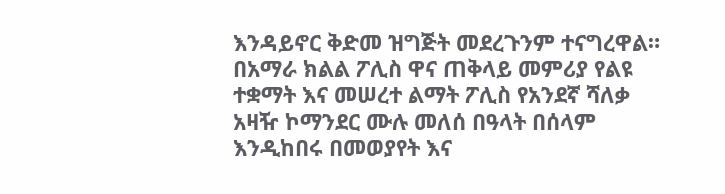እንዳይኖር ቅድመ ዝግጅት መደረጉንም ተናግረዋል።
በአማራ ክልል ፖሊስ ዋና ጠቅላይ መምሪያ የልዩ ተቋማት እና መሠረተ ልማት ፖሊስ የአንደኛ ሻለቃ አዛዥ ኮማንደር ሙሉ መለሰ በዓላት በሰላም እንዲከበሩ በመወያየት እና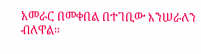አመራር በመቀበል በተገቢው እንሠራለን ብለዋል።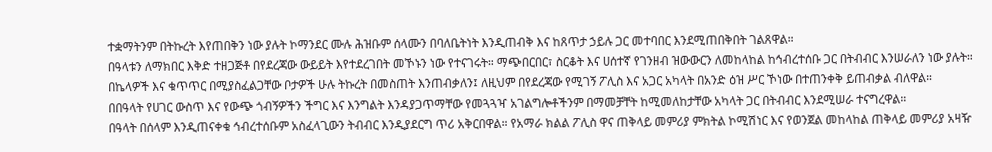ተቋማትንም በትኩረት እየጠበቅን ነው ያሉት ኮማንደር ሙሉ ሕዝቡም ሰላሙን በባለቤትነት እንዲጠብቅ እና ከጸጥታ ኃይሉ ጋር መተባበር እንደሚጠበቅበት ገልጸዋል።
በዓላቱን ለማክበር እቅድ ተዘጋጅቶ በየደረጃው ውይይት እየተደረገበት መኾኑን ነው የተናገሩት። ማጭበርበር፣ ስርቆት እና ሀሰተኛ የገንዘብ ዝውውርን ለመከላከል ከኅብረተሰቡ ጋር በትብብር እንሠራለን ነው ያሉት።
በኬላዎች እና ቁጥጥር በሚያስፈልጋቸው ቦታዎች ሁሉ ትኩረት በመስጠት እንጠብቃለን፤ ለዚህም በየደረጃው የሚገኝ ፖሊስ እና አጋር አካላት በአንድ ዕዝ ሥር ኾነው በተጠንቀቅ ይጠብቃል ብለዋል።
በበዓላት የሀገር ውስጥ እና የውጭ ጎብኝዎችን ችግር እና እንግልት እንዳያጋጥማቸው የመጓጓዣ አገልግሎቶችንም በማመቻቸት ከሚመለከታቸው አካላት ጋር በትብብር እንደሚሠራ ተናግረዋል።
በዓላት በሰላም እንዲጠናቀቁ ኅብረተሰቡም አስፈላጊውን ትብብር እንዲያደርግ ጥሪ አቅርበዋል። የአማራ ክልል ፖሊስ ዋና ጠቅላይ መምሪያ ምክትል ኮሚሽነር እና የወንጀል መከላከል ጠቅላይ መምሪያ አዛዥ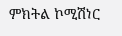ምክትል ኮሚሽነር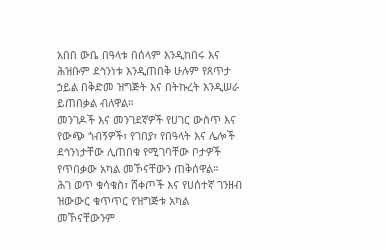አበበ ውቤ በዓላቱ በሰላም እንዲከበሩ እና ሕዝቡም ደኅንነቱ እንዲጠበቅ ሁሉም የጸጥታ ኃይል በቅድመ ዝግጅት እና በትኩረት እንዲሠራ ይጠበቃል ብለዋል።
መንገዶች እና መንገደኛዎች የሀገር ውስጥ እና የውጭ ጎብኝዎች፣ የገበያ፣ የበዓላት እና ሌሎች ደኅንነታቸው ሊጠበቁ የሚገባቸው ቦታዎች የጥበቃው አካል መኾናቸውን ጠቅሰዋል።
ሕገ ወጥ ቁሳቁስ፣ ሸቀጦች እና የሀሰተኛ ገንዘብ ዝውውር ቁጥጥር የዝግጅቱ አካል መኾናቸውንም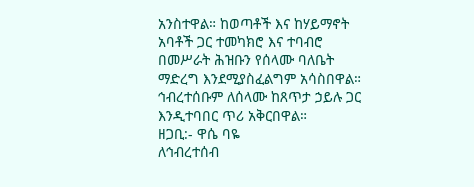አንስተዋል። ከወጣቶች እና ከሃይማኖት አባቶች ጋር ተመካክሮ እና ተባብሮ በመሥራት ሕዝቡን የሰላሙ ባለቤት ማድረግ እንደሚያስፈልግም አሳስበዋል።
ኅብረተሰቡም ለሰላሙ ከጸጥታ ኃይሉ ጋር እንዲተባበር ጥሪ አቅርበዋል።
ዘጋቢ:- ዋሴ ባዬ
ለኅብረተሰብ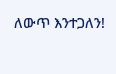ለውጥ እንተጋለን!